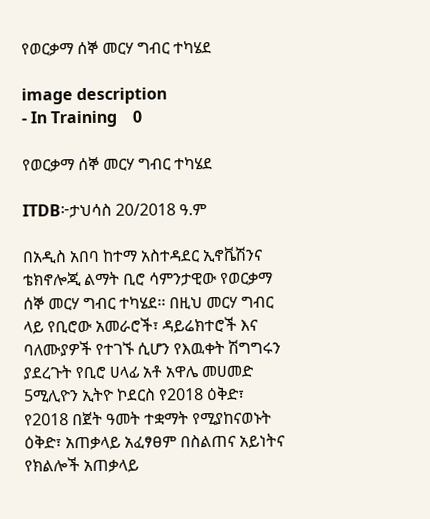የወርቃማ ሰኞ መርሃ ግብር ተካሄደ

image description
- In Training    0

የወርቃማ ሰኞ መርሃ ግብር ተካሄደ

ITDB፦ታህሳስ 20/2018 ዓ.ም

በአዲስ አበባ ከተማ አስተዳደር ኢኖቬሽንና ቴክኖሎጂ ልማት ቢሮ ሳምንታዊው የወርቃማ ሰኞ መርሃ ግብር ተካሄደ፡፡ በዚህ መርሃ ግብር ላይ የቢሮው አመራሮች፣ ዳይሬክተሮች እና ባለሙያዎች የተገኙ ሲሆን የእዉቀት ሽግግሩን ያደረጉት የቢሮ ሀላፊ አቶ አዋሌ መሀመድ 5ሚሊዮን ኢትዮ ኮደርስ የ2018 ዕቅድ፣ የ2018 በጀት ዓመት ተቋማት የሚያከናወኑት ዕቅድ፣ አጠቃላይ አፈፃፀም በስልጠና አይነትና የክልሎች አጠቃላይ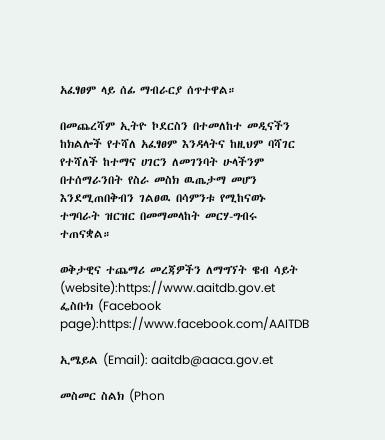አፈፃፀም ላይ ሰፊ ማብራርያ ሰጥተዋል።

በመጨረሻም ኢትዮ ኮደርስን በተመለከተ መዲናችን ከክልሎች የተሻለ አፈፃፀም እንዳላትና ከዚህም ባሻገር የተሻለች ከተማና ሀገርን ለመገንባት ሁላችንም በተሰማራንበት የስራ መስክ ዉጤታማ መሆን እንደሚጠበቅብን ገልፀዉ በሳምንቱ የሚከናወኑ ተግባራት ዝርዝር በመማመላከት መርሃ-ግብሩ ተጠናቋል።

ወቅታዊና ተጨማሪ መረጃዎችን ለማግኘት ዌብ ሳይት (website):https://www.aaitdb.gov.et ፌስቡክ (Facebook page):https://www.facebook.com/AAITDB

ኢሜይል (Email): aaitdb@aaca.gov.et

መስመር ስልክ (Phon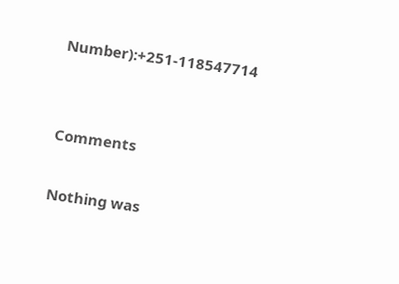Number):+251-118547714


Comments

Nothing was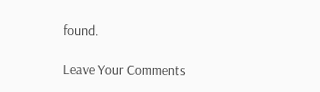found.

Leave Your Comments